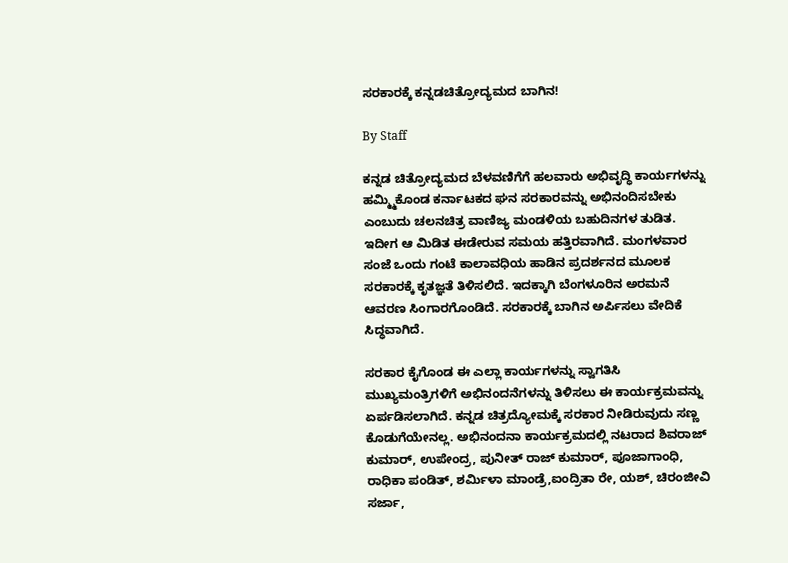ಸರಕಾರಕ್ಕೆ ಕನ್ನಡಚಿತ್ರೋದ್ಯಮದ ಬಾಗಿನ!

By Staff

ಕನ್ನಡ ಚಿತ್ರೋದ್ಯಮದ ಬೆಳವಣಿಗೆಗೆ ಹಲವಾರು ಅಭಿವೃದ್ಧಿ ಕಾರ್ಯಗಳನ್ನು ಹಮ್ಮ್ಮಿಕೊಂಡ ಕರ್ನಾಟಕದ ಘನ ಸರಕಾರವನ್ನು ಅಭಿನಂದಿಸಬೇಕು ಎಂಬುದು ಚಲನಚಿತ್ರ ವಾಣಿಜ್ಯ ಮಂಡಳಿಯ ಬಹುದಿನಗಳ ತುಡಿತ. ಇದೀಗ ಆ ಮಿಡಿತ ಈಡೇರುವ ಸಮಯ ಹತ್ತಿರವಾಗಿದೆ. ಮಂಗಳವಾರ ಸಂಜೆ ಒಂದು ಗಂಟೆ ಕಾಲಾವಧಿಯ ಹಾಡಿನ ಪ್ರದರ್ಶನದ ಮೂಲಕ ಸರಕಾರಕ್ಕೆ ಕೃತಜ್ಞತೆ ತಿಳಿಸಲಿದೆ. ಇದಕ್ಕಾಗಿ ಬೆಂಗಳೂರಿನ ಅರಮನೆ ಆವರಣ ಸಿಂಗಾರಗೊಂಡಿದೆ. ಸರಕಾರಕ್ಕೆ ಬಾಗಿನ ಅರ್ಪಿಸಲು ವೇದಿಕೆ ಸಿದ್ಧವಾಗಿದೆ.

ಸರಕಾರ ಕೈಗೊಂಡ ಈ ಎಲ್ಲಾ ಕಾರ್ಯಗಳನ್ನು ಸ್ವಾಗತಿಸಿ ಮುಖ್ಯಮಂತ್ರಿಗಳಿಗೆ ಅಭಿನಂದನೆಗಳನ್ನು ತಿಳಿಸಲು ಈ ಕಾರ್ಯಕ್ರಮವನ್ನು ಏರ್ಪಡಿಸಲಾಗಿದೆ. ಕನ್ನಡ ಚಿತ್ರದ್ಯೋಮಕ್ಕೆ ಸರಕಾರ ನೀಡಿರುವುದು ಸಣ್ಣ ಕೊಡುಗೆಯೇನಲ್ಲ. ಅಭಿನಂದನಾ ಕಾರ್ಯಕ್ರಮದಲ್ಲಿ ನಟರಾದ ಶಿವರಾಜ್ ಕುಮಾರ್, ಉಪೇಂದ್ರ, ಪುನೀತ್ ರಾಜ್ ಕುಮಾರ್, ಪೂಜಾಗಾಂಧಿ, ರಾಧಿಕಾ ಪಂಡಿತ್, ಶರ್ಮಿಳಾ ಮಾಂಡ್ರೆ,ಐಂದ್ರಿತಾ ರೇ, ಯಶ್, ಚಿರಂಜೀವಿ ಸರ್ಜಾ,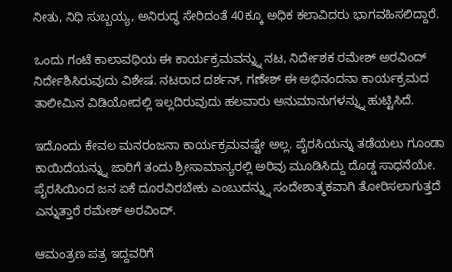ನೀತು, ನಿಧಿ ಸುಬ್ಬಯ್ಯ, ಅನಿರುದ್ಧ ಸೇರಿದಂತೆ 40ಕ್ಕೂ ಅಧಿಕ ಕಲಾವಿದರು ಭಾಗವಹಿಸಲಿದ್ದಾರೆ.

ಒಂದು ಗಂಟೆ ಕಾಲಾವಧಿಯ ಈ ಕಾರ್ಯಕ್ರಮವನ್ನ್ನು ನಟ, ನಿರ್ದೇಶಕ ರಮೇಶ್ ಅರವಿಂದ್ ನಿರ್ದೇಶಿಸಿರುವುದು ವಿಶೇಷ. ನಟರಾದ ದರ್ಶನ್, ಗಣೇಶ್ ಈ ಅಭಿನಂದನಾ ಕಾರ್ಯಕ್ರಮದ ತಾಲೀಮಿನ ವಿಡಿಯೋದಲ್ಲಿ ಇಲ್ಲದಿರುವುದು ಹಲವಾರು ಅನುಮಾನುಗಳನ್ನ್ನು ಹುಟ್ಟಿಸಿದೆ.

ಇದೊಂದು ಕೇವಲ ಮನರಂಜನಾ ಕಾರ್ಯಕ್ರಮವಷ್ಟೇ ಅಲ್ಲ. ಪೈರಸಿಯನ್ನು ತಡೆಯಲು ಗೂಂಡಾ ಕಾಯಿದೆಯನ್ನ್ನು ಜಾರಿಗೆ ತಂದು ಶ್ರೀಸಾಮಾನ್ಯರಲ್ಲಿ ಅರಿವು ಮೂಡಿಸಿದ್ದು ದೊಡ್ಡ ಸಾಧನೆಯೇ. ಪೈರಸಿಯಿಂದ ಜನ ಏಕೆ ದೂರವಿರಬೇಕು ಎಂಬುದನ್ನ್ನು ಸಂದೇಶಾತ್ಮಕವಾಗಿ ತೋರಿಸಲಾಗುತ್ತದೆ ಎನ್ನುತ್ತಾರೆ ರಮೇಶ್ ಅರವಿಂದ್.

ಆಮಂತ್ರಣ ಪತ್ರ ಇದ್ದವರಿಗೆ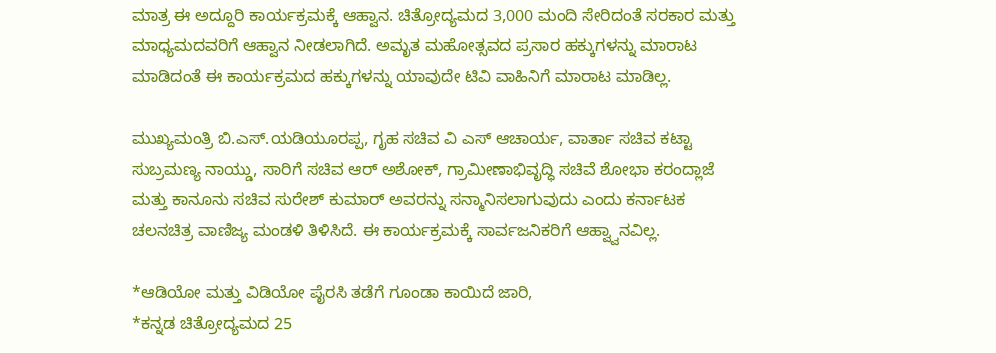ಮಾತ್ರ ಈ ಅದ್ದೂರಿ ಕಾರ್ಯಕ್ರಮಕ್ಕೆ ಆಹ್ವಾನ. ಚಿತ್ರೋದ್ಯಮದ 3,000 ಮಂದಿ ಸೇರಿದಂತೆ ಸರಕಾರ ಮತ್ತು ಮಾಧ್ಯಮದವರಿಗೆ ಆಹ್ವಾನ ನೀಡಲಾಗಿದೆ. ಅಮೃತ ಮಹೋತ್ಸವದ ಪ್ರಸಾರ ಹಕ್ಕುಗಳನ್ನು ಮಾರಾಟ ಮಾಡಿದಂತೆ ಈ ಕಾರ್ಯಕ್ರಮದ ಹಕ್ಕುಗಳನ್ನು ಯಾವುದೇ ಟಿವಿ ವಾಹಿನಿಗೆ ಮಾರಾಟ ಮಾಡಿಲ್ಲ.

ಮುಖ್ಯಮಂತ್ರಿ ಬಿ.ಎಸ್.ಯಡಿಯೂರಪ್ಪ, ಗೃಹ ಸಚಿವ ವಿ ಎಸ್ ಆಚಾರ್ಯ, ವಾರ್ತಾ ಸಚಿವ ಕಟ್ಟಾ ಸುಬ್ರಮಣ್ಯ ನಾಯ್ಡು, ಸಾರಿಗೆ ಸಚಿವ ಆರ್ ಅಶೋಕ್, ಗ್ರಾಮೀಣಾಭಿವೃದ್ಧಿ ಸಚಿವೆ ಶೋಭಾ ಕರಂದ್ಲಾಜೆ ಮತ್ತು ಕಾನೂನು ಸಚಿವ ಸುರೇಶ್ ಕುಮಾರ್ ಅವರನ್ನು ಸನ್ಮಾನಿಸಲಾಗುವುದು ಎಂದು ಕರ್ನಾಟಕ ಚಲನಚಿತ್ರ ವಾಣಿಜ್ಯ ಮಂಡಳಿ ತಿಳಿಸಿದೆ. ಈ ಕಾರ್ಯಕ್ರಮಕ್ಕೆ ಸಾರ್ವಜನಿಕರಿಗೆ ಆಹ್ವ್ವಾನವಿಲ್ಲ.

*ಆಡಿಯೋ ಮತ್ತು ವಿಡಿಯೋ ಪೈರಸಿ ತಡೆಗೆ ಗೂಂಡಾ ಕಾಯಿದೆ ಜಾರಿ,
*ಕನ್ನಡ ಚಿತ್ರೋದ್ಯಮದ 25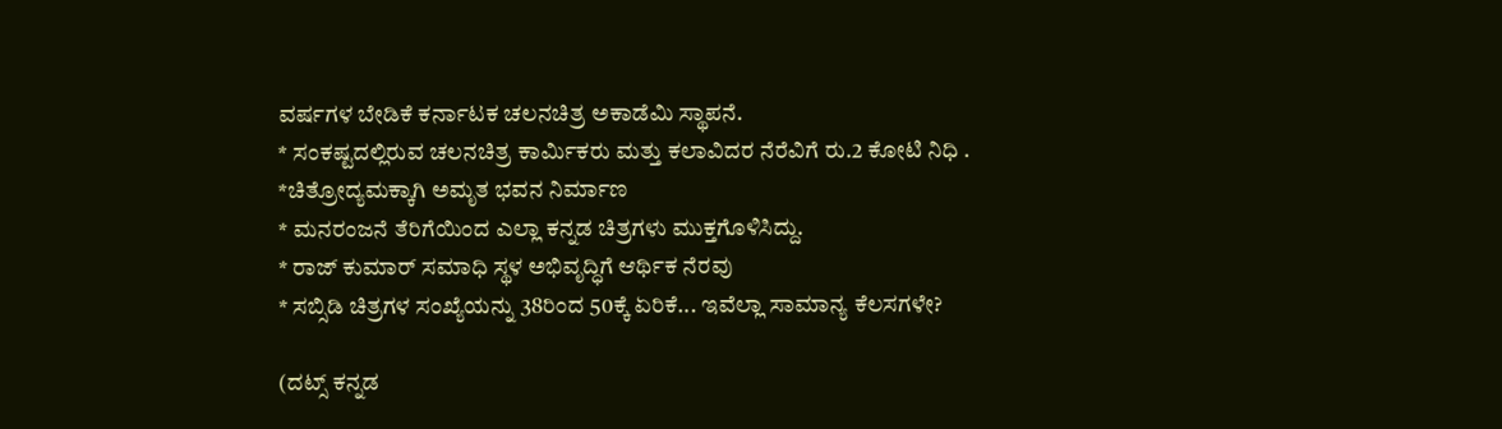ವರ್ಷಗಳ ಬೇಡಿಕೆ ಕರ್ನಾಟಕ ಚಲನಚಿತ್ರ ಅಕಾಡೆಮಿ ಸ್ಥಾಪನೆ.
* ಸಂಕಷ್ಟದಲ್ಲಿರುವ ಚಲನಚಿತ್ರ ಕಾರ್ಮಿಕರು ಮತ್ತು ಕಲಾವಿದರ ನೆರೆವಿಗೆ ರು.2 ಕೋಟಿ ನಿಧಿ .
*ಚಿತ್ರೋದ್ಯಮಕ್ಕಾಗಿ ಅಮೃತ ಭವನ ನಿರ್ಮಾಣ
* ಮನರಂಜನೆ ತೆರಿಗೆಯಿಂದ ಎಲ್ಲಾ ಕನ್ನಡ ಚಿತ್ರಗಳು ಮುಕ್ತಗೊಳಿಸಿದ್ದು.
* ರಾಜ್ ಕುಮಾರ್ ಸಮಾಧಿ ಸ್ಥಳ ಅಭಿವೃದ್ಧಿಗೆ ಆರ್ಥಿಕ ನೆರವು
* ಸಬ್ಸಿಡಿ ಚಿತ್ರಗಳ ಸಂಖ್ಯೆಯನ್ನು 38ರಿಂದ 50ಕ್ಕೆ ಏರಿಕೆ... ಇವೆಲ್ಲಾ ಸಾಮಾನ್ಯ ಕೆಲಸಗಳೇ?

(ದಟ್ಸ್ ಕನ್ನಡ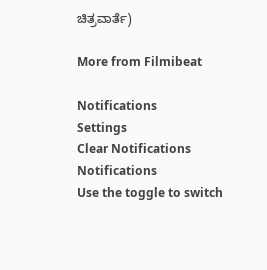ಚಿತ್ರವಾರ್ತೆ)

More from Filmibeat

Notifications
Settings
Clear Notifications
Notifications
Use the toggle to switch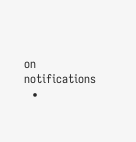on notifications
  •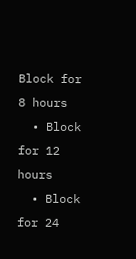Block for 8 hours
  • Block for 12 hours
  • Block for 24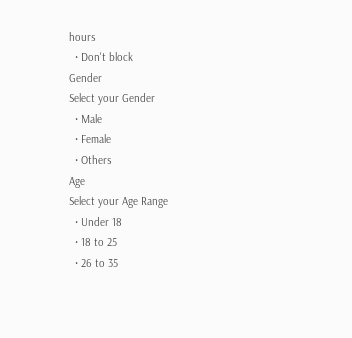hours
  • Don't block
Gender
Select your Gender
  • Male
  • Female
  • Others
Age
Select your Age Range
  • Under 18
  • 18 to 25
  • 26 to 35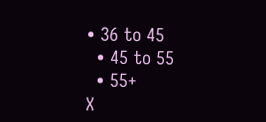• 36 to 45
  • 45 to 55
  • 55+
X